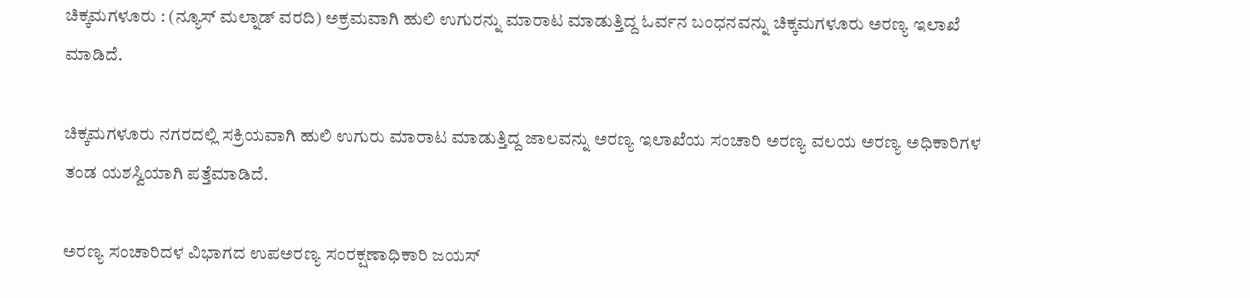ಚಿಕ್ಕಮಗಳೂರು : (ನ್ಯೂಸ್ ಮಲ್ನಾಡ್ ವರದಿ) ಅಕ್ರಮವಾಗಿ ಹುಲಿ ಉಗುರನ್ನು ಮಾರಾಟ ಮಾಡುತ್ತಿದ್ದ ಓರ್ವನ ಬಂಧನವನ್ನು ಚಿಕ್ಕಮಗಳೂರು ಅರಣ್ಯ ಇಲಾಖೆ ಮಾಡಿದೆ.

ಚಿಕ್ಕಮಗಳೂರು ನಗರದಲ್ಲಿ ಸಕ್ರಿಯವಾಗಿ ಹುಲಿ ಉಗುರು ಮಾರಾಟ ಮಾಡುತ್ತಿದ್ದ ಜಾಲವನ್ನು ಅರಣ್ಯ ಇಲಾಖೆಯ ಸಂಚಾರಿ ಅರಣ್ಯ ವಲಯ ಅರಣ್ಯ ಅಧಿಕಾರಿಗಳ ತಂಡ ಯಶಸ್ವಿಯಾಗಿ ಪತ್ತೆಮಾಡಿದೆ.

ಅರಣ್ಯ ಸಂಚಾರಿದಳ ವಿಭಾಗದ ಉಪಅರಣ್ಯ ಸಂರಕ್ಷಣಾಧಿಕಾರಿ ಜಯಸ್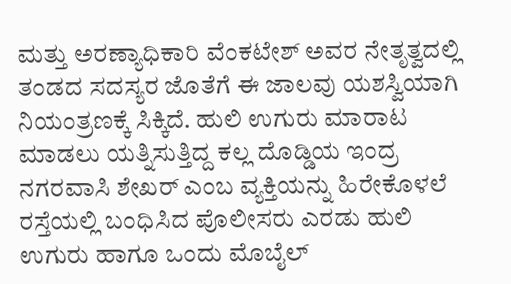ಮತ್ತು ಅರಣ್ಯಾಧಿಕಾರಿ ವೆಂಕಟೇಶ್ ಅವರ ನೇತೃತ್ವದಲ್ಲಿ ತಂಡದ ಸದಸ್ಯರ ಜೊತೆಗೆ ಈ ಜಾಲವು ಯಶಸ್ವಿಯಾಗಿ ನಿಯಂತ್ರಣಕ್ಕೆ ಸಿಕ್ಕಿದೆ. ಹುಲಿ ಉಗುರು ಮಾರಾಟ ಮಾಡಲು ಯತ್ನಿಸುತ್ತಿದ್ದ ಕಲ್ಲ ದೊಡ್ಡಿಯ ಇಂದ್ರ ನಗರವಾಸಿ ಶೇಖರ್ ಎಂಬ ವ್ಯಕ್ತಿಯನ್ನು ಹಿರೇಕೊಳಲೆ ರಸ್ತೆಯಲ್ಲಿ ಬಂಧಿಸಿದ ಪೊಲೀಸರು ಎರಡು ಹುಲಿ ಉಗುರು ಹಾಗೂ ಒಂದು ಮೊಬೈಲ್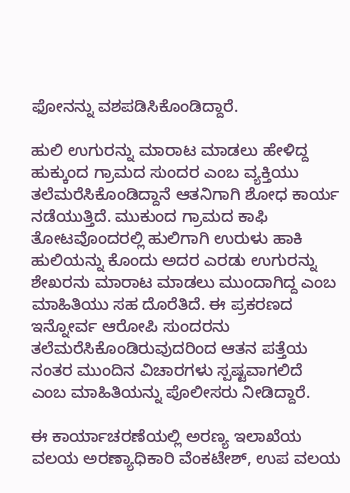ಫೋನನ್ನು ವಶಪಡಿಸಿಕೊಂಡಿದ್ದಾರೆ.

ಹುಲಿ ಉಗುರನ್ನು ಮಾರಾಟ ಮಾಡಲು ಹೇಳಿದ್ದ ಹುಕ್ಕುಂದ ಗ್ರಾಮದ ಸುಂದರ ಎಂಬ ವ್ಯಕ್ತಿಯು ತಲೆಮರೆಸಿಕೊಂಡಿದ್ದಾನೆ ಆತನಿಗಾಗಿ ಶೋಧ ಕಾರ್ಯ ನಡೆಯುತ್ತಿದೆ. ಮುಕುಂದ ಗ್ರಾಮದ ಕಾಫಿ ತೋಟವೊಂದರಲ್ಲಿ ಹುಲಿಗಾಗಿ ಉರುಳು ಹಾಕಿ ಹುಲಿಯನ್ನು ಕೊಂದು ಅದರ ಎರಡು ಉಗುರನ್ನು ಶೇಖರನು ಮಾರಾಟ ಮಾಡಲು ಮುಂದಾಗಿದ್ದ ಎಂಬ ಮಾಹಿತಿಯು ಸಹ ದೊರೆತಿದೆ. ಈ ಪ್ರಕರಣದ ಇನ್ನೋರ್ವ ಆರೋಪಿ ಸುಂದರನು ತಲೆಮರೆಸಿಕೊಂಡಿರುವುದರಿಂದ ಆತನ ಪತ್ತೆಯ ನಂತರ ಮುಂದಿನ ವಿಚಾರಗಳು ಸ್ಪಷ್ಟವಾಗಲಿದೆ ಎಂಬ ಮಾಹಿತಿಯನ್ನು ಪೊಲೀಸರು ನೀಡಿದ್ದಾರೆ.

ಈ ಕಾರ್ಯಾಚರಣೆಯಲ್ಲಿ ಅರಣ್ಯ ಇಲಾಖೆಯ ವಲಯ ಅರಣ್ಯಾಧಿಕಾರಿ ವೆಂಕಟೇಶ್, ಉಪ ವಲಯ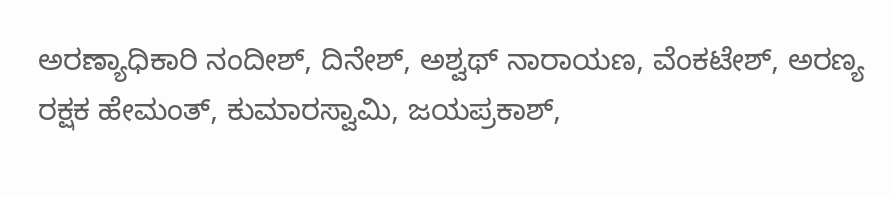ಅರಣ್ಯಾಧಿಕಾರಿ ನಂದೀಶ್, ದಿನೇಶ್, ಅಶ್ವಥ್ ನಾರಾಯಣ, ವೆಂಕಟೇಶ್, ಅರಣ್ಯ ರಕ್ಷಕ ಹೇಮಂತ್, ಕುಮಾರಸ್ವಾಮಿ, ಜಯಪ್ರಕಾಶ್,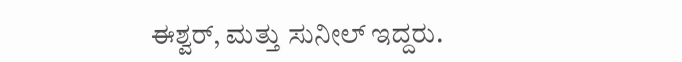ಈಶ್ವರ್, ಮತ್ತು ಸುನೀಲ್ ಇದ್ದರು.